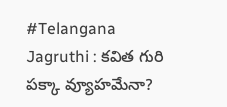#Telangana Jagruthi : కవిత గురి పక్కా వ్యూహమేనా?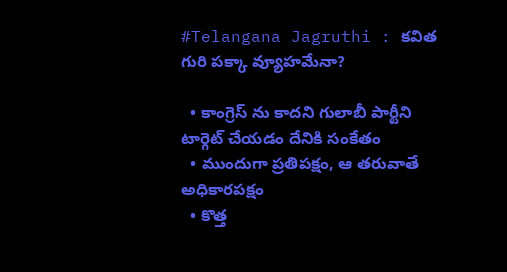#Telangana Jagruthi : కవిత గురి పక్కా వ్యూహమేనా?

  • కాంగ్రెస్ ను కాదని గులాబీ పార్టీని టార్గెట్ చేయడం దేనికి సంకేతం
  • ముందుగా ప్రతిపక్షం, ఆ తరువాతే అధికారపక్షం
  • కొత్త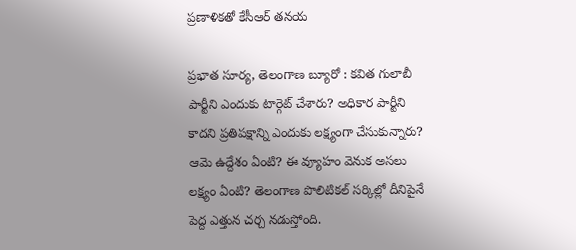ప్రణాళికతో కేసీఆర్ తనయ

ప్రభాత సూర్య, తెలంగాణ బ్యూరో : కవిత గులాబీ పార్టీని ఎందుకు టార్గెట్ చేశారు? అధికార పార్టీని కాదని ప్రతిపక్షాన్ని ఎందుకు లక్ష్యంగా చేసుకున్నారు? ఆమె ఉద్దేశం ఏంటి? ఈ వ్యూహం వెనుక అసలు లక్ష్యం ఏంటి? తెలంగాణ పొలిటికల్ సర్కిల్లో దీనిపైనే పెద్ద ఎత్తున చర్చ నడుస్తోంది.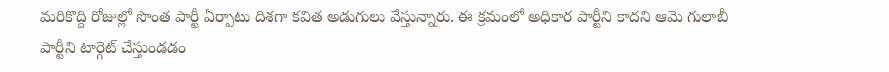మరికొద్ది రోజుల్లో సొంత పార్టీ ఏర్పాటు దిశగా కవిత అడుగులు వేస్తున్నారు. ఈ క్రమంలో అధికార పార్టీని కాదని ఆమె గులాబీ పార్టీని టార్గెట్ చేస్తుండడం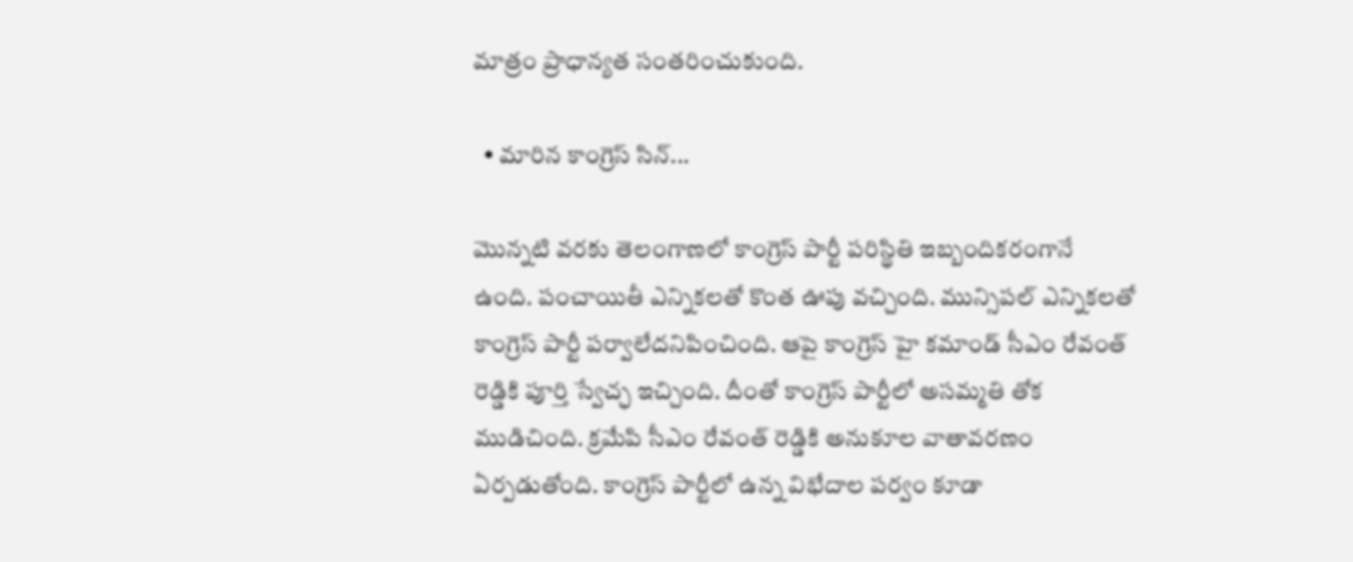మాత్రం ప్రాధాన్యత సంతరించుకుంది.

  • మారిన కాంగ్రెస్ సిన్...

మొన్నటి వరకు తెలంగాణలో కాంగ్రెస్ పార్టీ పరిస్థితి ఇబ్బందికరంగానే ఉంది. పంచాయితీ ఎన్నికలతో కొంత ఊపు వచ్చింది. మున్సిపల్ ఎన్నికలతో కాంగ్రెస్ పార్టీ పర్వాలేదనిపించింది. ఆపై కాంగ్రెస్ హై కమాండ్ సీఎం రేవంత్ రెడ్డికి పూర్తి స్వేచ్ఛ ఇచ్చింది. దీంతో కాంగ్రెస్ పార్టీలో అసమ్మతి తోక ముడిచింది. క్రమేపి సీఎం రేవంత్ రెడ్డికి అనుకూల వాతావరణం ఏర్పడుతోంది. కాంగ్రెస్ పార్టీలో ఉన్న విభేదాల పర్వం కూడా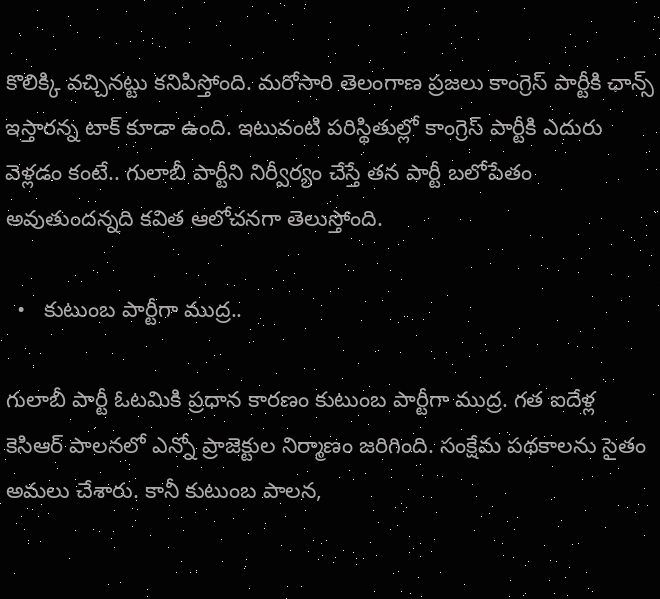కొలిక్కి వచ్చినట్టు కనిపిస్తోంది. మరోసారి తెలంగాణ ప్రజలు కాంగ్రెస్ పార్టీకి ఛాన్స్ ఇస్తారన్న టాక్ కూడా ఉంది. ఇటువంటి పరిస్థితుల్లో కాంగ్రెస్ పార్టీకి ఎదురు వెళ్లడం కంటే.. గులాబీ పార్టీని నిర్వీర్యం చేస్తే తన పార్టీ బలోపేతం అవుతుందన్నది కవిత ఆలోచనగా తెలుస్తోంది.

  •   కుటుంబ పార్టీగా ముద్ర..

గులాబీ పార్టీ ఓటమికి ప్రధాన కారణం కుటుంబ పార్టీగా ముద్ర. గత ఐదేళ్ల కెసిఆర్ పాలనలో ఎన్నో ప్రాజెక్టుల నిర్మాణం జరిగింది. సంక్షేమ పథకాలను సైతం అమలు చేశారు. కానీ కుటుంబ పాలన,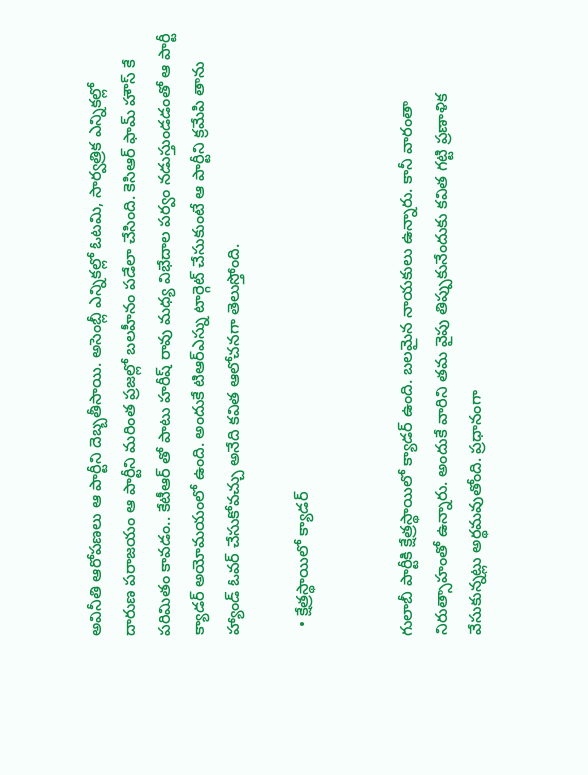అవినీతి ఆరోపణలు ఆ పార్టీని దెబ్బతీసాయి. అసెంబ్లీ ఎన్నికల్లో ఓటమి, సార్వత్రిక ఎన్నికల్లో దారుణ పరాజయం ఆ పార్టీని మరింత ప్రజల్లో బలహీనం పడేలా చేసింది. కెసిఆర్ ఫామ్ హౌస్ కే పరిమితం కావడం.. కేటీఆర్ తో పాటు హరీష్ రావు మధ్య విభేదాల పర్వం నడుస్తుండడంతో ఆ పార్టీ క్యాడర్ అయోమయంలో ఉంది. అందుకే టిఆర్ఎస్ను టార్గెట్ చేసుకుంటే ఆ పార్టీని క్రమేపి తాను హ్యాండ్ ఓవర్ చేసుకోవచ్చు అనేది కవిత ఆలోచనగా తెలుస్తోంది.

  • క్షేత్రస్థాయిలో క్యాడర్


గులాబీ పార్టీకి క్షేత్రస్థాయిలో క్యాడర్ ఉంది. బలమైన నాయకులు ఉన్నారు. కానీ వారంతా నిరుత్సాహంతో ఉన్నారు. అందుకే వారిని తమ వైపు తిప్పుకునేందుకు కవిత గట్టి ప్రణాళిక వేసుకున్నట్లు అర్థమవుతోంది. ప్రధానంగా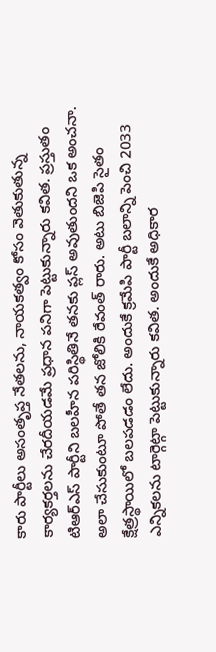కారు పార్టీలు అసంతృప్త నేతలను, నాయకత్వం కోసం వెతుకుతున్న కార్యకర్తలను చేరదీయడమే ప్రధాన పనిగా పెట్టుకున్నారు కవిత. ప్రస్తుతం టిఆర్ఎస్ పార్టీని బలహీన పరిస్థితినే తనకు ప్లస్ అవుతుందని ఒక అంచనా. అలా చేసుకుంటూ పోతే తన జోలికి రేవంత్ రారు. అటు బిజెపి సైతం క్షేత్రస్థాయిలో బలపడడం లేదు. అందుకే క్రమేపి పార్టీ బలాన్ని పెంచి 2033 ఎన్నికలను టార్గెట్గా పెట్టుకున్నారు కవిత. అందుకే అధికార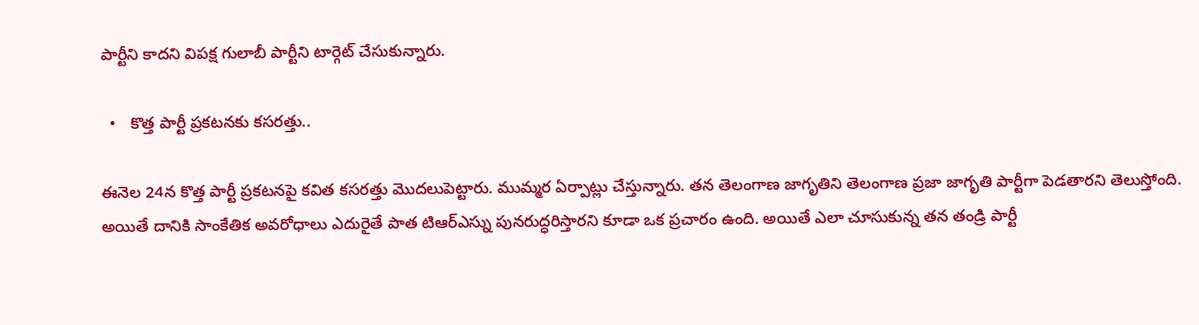పార్టీని కాదని విపక్ష గులాబీ పార్టీని టార్గెట్ చేసుకున్నారు.

  •   కొత్త పార్టీ ప్రకటనకు కసరత్తు..

ఈనెల 24న కొత్త పార్టీ ప్రకటనపై కవిత కసరత్తు మొదలుపెట్టారు. ముమ్మర ఏర్పాట్లు చేస్తున్నారు. తన తెలంగాణ జాగృతిని తెలంగాణ ప్రజా జాగృతి పార్టీగా పెడతారని తెలుస్తోంది. అయితే దానికి సాంకేతిక అవరోధాలు ఎదురైతే పాత టిఆర్ఎస్ను పునరుద్ధరిస్తారని కూడా ఒక ప్రచారం ఉంది. అయితే ఎలా చూసుకున్న తన తండ్రి పార్టీ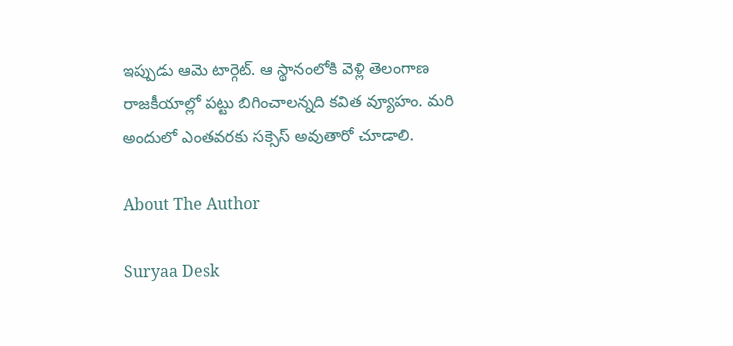ఇప్పుడు ఆమె టార్గెట్. ఆ స్థానంలోకి వెళ్లి తెలంగాణ రాజకీయాల్లో పట్టు బిగించాలన్నది కవిత వ్యూహం. మరి అందులో ఎంతవరకు సక్సెస్ అవుతారో చూడాలి.

About The Author

Suryaa Desk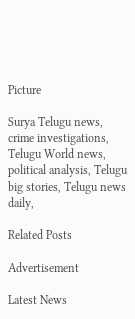Picture

Surya Telugu news, crime investigations, Telugu World news, political analysis, Telugu big stories, Telugu news daily,

Related Posts

Advertisement

Latest News